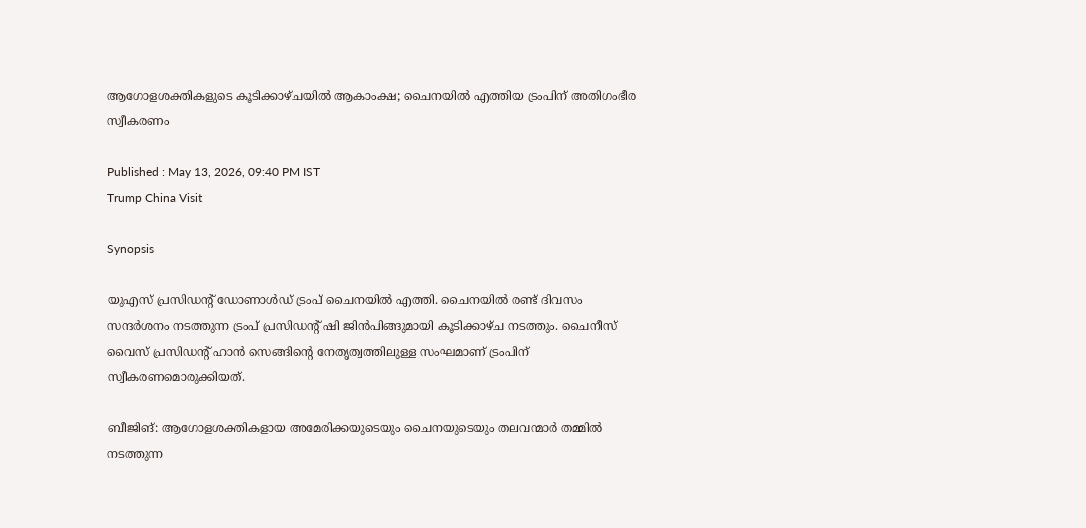ആഗോളശക്തികളുടെ കൂടിക്കാഴ്ചയിൽ ആകാംക്ഷ; ചൈനയിൽ എത്തിയ ട്രംപിന് അതിഗംഭീര സ്വീകരണം

Published : May 13, 2026, 09:40 PM IST
Trump China Visit

Synopsis

യുഎസ് പ്രസി‍ഡൻ്റ് ഡോണാൾഡ് ട്രംപ് ചൈനയിൽ എത്തി. ചൈനയിൽ രണ്ട് ദിവസം സന്ദർശനം നടത്തുന്ന ട്രംപ് പ്രസിഡൻ്റ് ഷി ജിൻപിങ്ങുമായി കൂടിക്കാഴ്ച നടത്തും. ചൈനീസ് വൈസ് പ്രസിഡൻ്റ് ഹാൻ സെങ്ങിൻ്റെ നേതൃത്വത്തിലുള്ള സംഘമാണ് ട്രംപിന് സ്വീകരണമൊരുക്കിയത്.

ബീജിങ്: ആഗോളശക്തികളായ അമേരിക്കയുടെയും ചൈനയുടെയും തലവന്മാർ തമ്മിൽ നടത്തുന്ന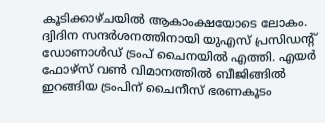കൂടിക്കാഴ്ചയിൽ ആകാംക്ഷയോടെ ലോകം. ദ്വിദിന സന്ദർശനത്തിനായി യുഎസ് പ്രസിഡൻ്റ് ഡോണാൾഡ് ട്രംപ് ചൈനയിൽ എത്തി. എയർ ഫോഴ്സ് വൺ വിമാനത്തിൽ ബീജിങ്ങിൽ ഇറങ്ങിയ ട്രംപിന് ചൈനീസ് ഭരണകൂടം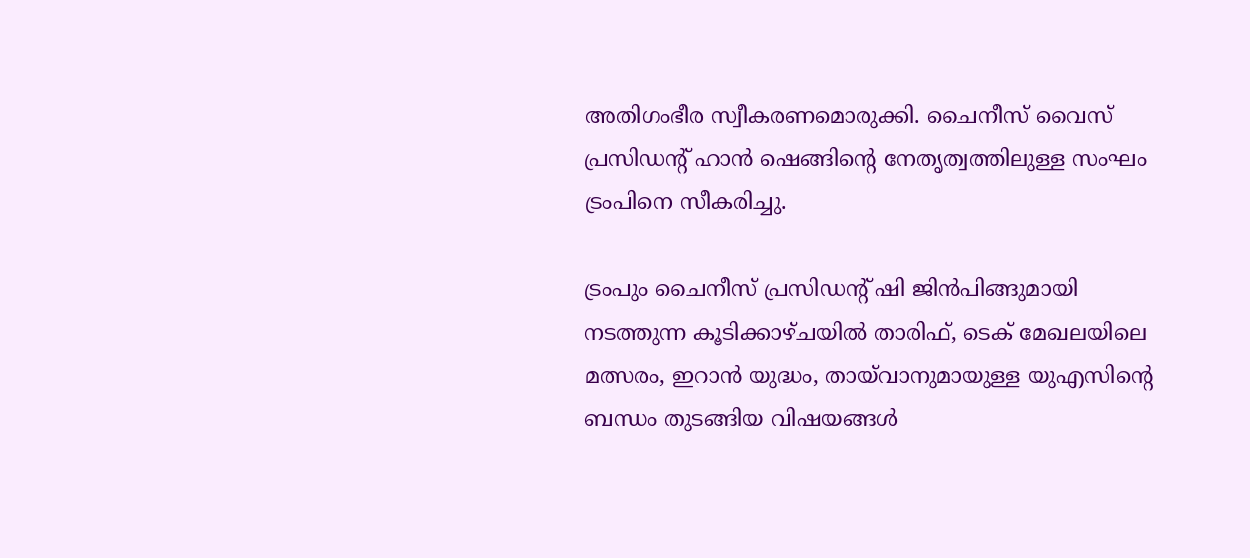അതിഗംഭീര സ്വീകരണമൊരുക്കി. ചൈനീസ് വൈസ് പ്രസിഡൻ്റ് ഹാൻ ഷെങ്ങിൻ്റെ നേതൃത്വത്തിലുള്ള സംഘം ട്രംപിനെ സീകരിച്ചു.

ട്രംപും ചൈനീസ് പ്രസിഡൻ്റ് ഷി ജിൻപിങ്ങുമായി നടത്തുന്ന കൂടിക്കാഴ്ചയിൽ താരിഫ്, ടെക് മേഖലയിലെ മത്സരം, ഇറാൻ യുദ്ധം, തായ്‍വാനുമായുള്ള യുഎസിൻ്റെ ബന്ധം തുടങ്ങിയ വിഷയങ്ങൾ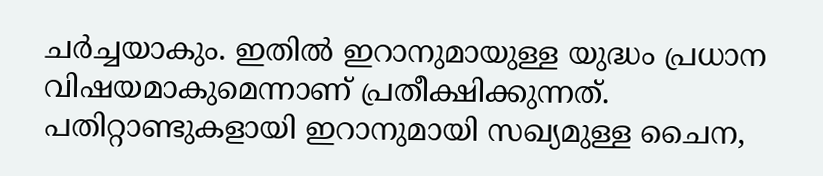ചർച്ചയാകും. ഇതിൽ ഇറാനുമായുള്ള യുദ്ധം പ്രധാന വിഷയമാകുമെന്നാണ് പ്രതീക്ഷിക്കുന്നത്. പതിറ്റാണ്ടുകളായി ഇറാനുമായി സഖ്യമുള്ള ചൈന,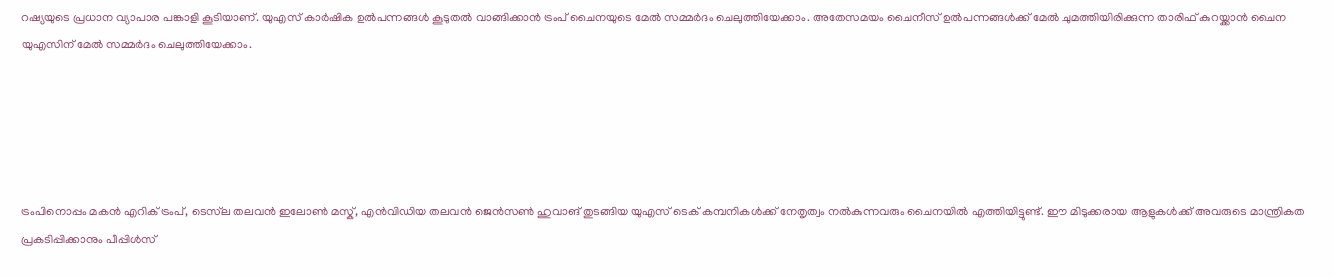റഷ്യയുടെ പ്രധാന വ്യാപാര പങ്കാളി കൂടിയാണ്. യുഎസ് കാർഷിക ഉൽപന്നങ്ങൾ കൂടുതൽ വാങ്ങിക്കാൻ ട്രംപ് ചൈനയുടെ മേൽ സമ്മർദം ചെലുത്തിയേക്കാം. അതേസമയം ചൈനീസ് ഉൽപന്നങ്ങൾക്ക് മേൽ ചുമത്തിയിരിക്കുന്ന താരിഫ് കുറയ്ക്കാൻ ചൈന യുഎസിന് മേൽ സമ്മർദം ചെലുത്തിയേക്കാം.





ട്രംപിനൊപ്പം മകൻ എറിക് ട്രംപ്, ടെസ്‍ല തലവൻ ഇലോൺ മസ്ക്, എൻവിഡിയ തലവൻ ജെൻസൺ ഹുവാങ് തുടങ്ങിയ യുഎസ് ടെക് കമ്പനികൾക്ക് നേതൃത്വം നൽകുന്നവരും ചൈനയിൽ എത്തിയിട്ടുണ്ട്. ഈ മിടുക്കരായ ആളുകൾക്ക് അവരുടെ മാന്ത്രികത പ്രകടിപ്പിക്കാനും പീപ്പിൾസ്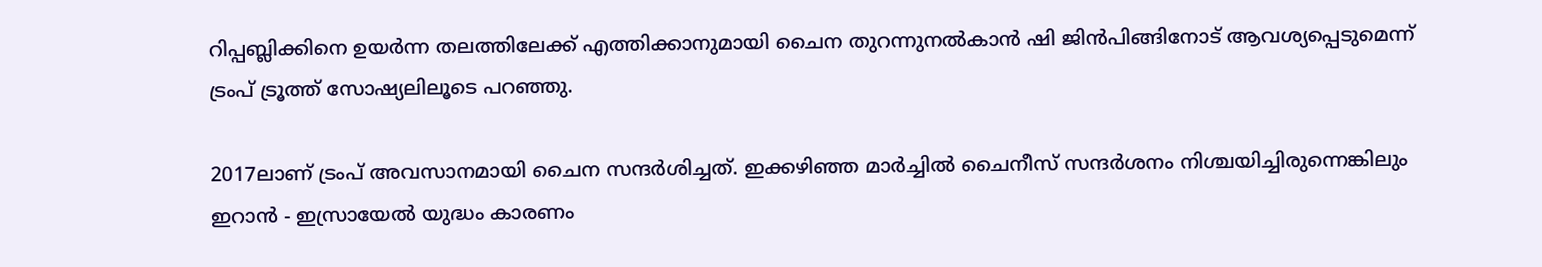റിപ്പബ്ലിക്കിനെ ഉയർന്ന തലത്തിലേക്ക് എത്തിക്കാനുമായി ചൈന തുറന്നുനൽകാൻ ഷി ജിൻപിങ്ങിനോട് ആവശ്യപ്പെടുമെന്ന് ട്രംപ് ട്രൂത്ത് സോഷ്യലിലൂടെ പറഞ്ഞു.

2017ലാണ് ട്രംപ് അവസാനമായി ചൈന സന്ദർശിച്ചത്. ഇക്കഴിഞ്ഞ മാർച്ചിൽ ചൈനീസ് സന്ദർശനം നിശ്ചയിച്ചിരുന്നെങ്കിലും ഇറാൻ - ഇസ്രായേൽ യുദ്ധം കാരണം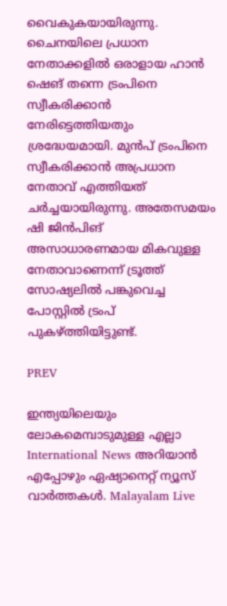വൈകുകയായിരുന്നു. ചൈനയിലെ പ്രധാന നേതാക്കളിൽ ഒരാളായ ഹാൻ ഷെങ് തന്നെ ട്രംപിനെ സ്വീകരിക്കാൻ നേരിട്ടെത്തിയതും ശ്രദ്ധേയമായി. മുൻപ് ട്രംപിനെ സ്വീകരിക്കാൻ അപ്രധാന നേതാവ് എത്തിയത് ചർച്ചയായിരുന്നു. അതേസമയം ഷി ജിൻപിങ് അസാധാരണമായ മികവുള്ള നേതാവാണെന്ന് ട്രൂത്ത് സോഷ്യലിൽ പങ്കുവെച്ച പോസ്റ്റിൽ ട്രംപ് പുകഴ്ത്തിയിട്ടുണ്ട്.

PREV

ഇന്ത്യയിലെയും ലോകമെമ്പാടുമുള്ള എല്ലാ International News അറിയാൻ എപ്പോഴും ഏഷ്യാനെറ്റ് ന്യൂസ് വാർത്തകൾ. Malayalam Live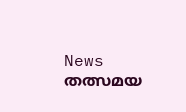News  തത്സമയ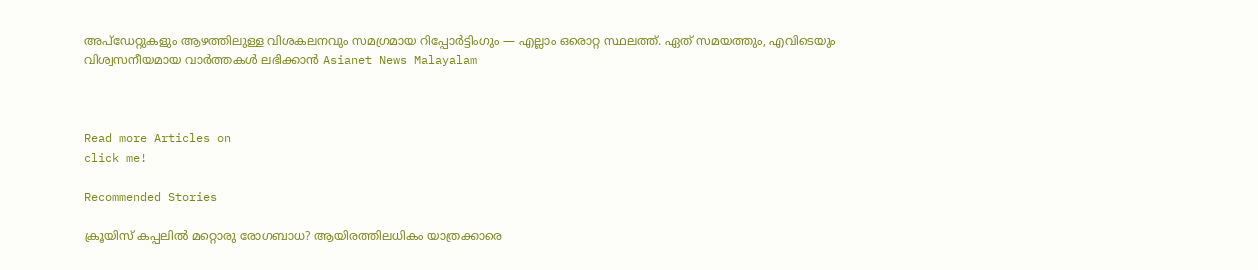അപ്‌ഡേറ്റുകളും ആഴത്തിലുള്ള വിശകലനവും സമഗ്രമായ റിപ്പോർട്ടിംഗും — എല്ലാം ഒരൊറ്റ സ്ഥലത്ത്. ഏത് സമയത്തും, എവിടെയും വിശ്വസനീയമായ വാർത്തകൾ ലഭിക്കാൻ Asianet News Malayalam



Read more Articles on
click me!

Recommended Stories

ക്രൂയിസ് കപ്പലിൽ മറ്റൊരു രോഗബാധ? ആയിരത്തിലധികം യാത്രക്കാരെ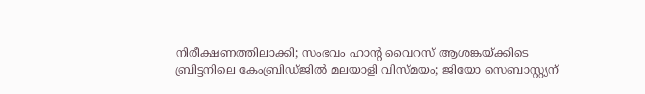നിരീക്ഷണത്തിലാക്കി; സംഭവം ഹാൻ്റ വൈറസ് ആശങ്കയ്ക്കിടെ
ബ്രിട്ടനിലെ കേംബ്രിഡ്ജിൽ മലയാളി വിസ്മയം; ജിയോ സെബാസ്റ്റ്യന്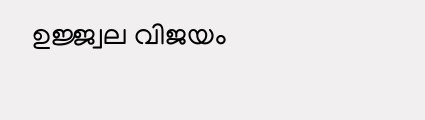ഉജ്ജ്വല വിജയം